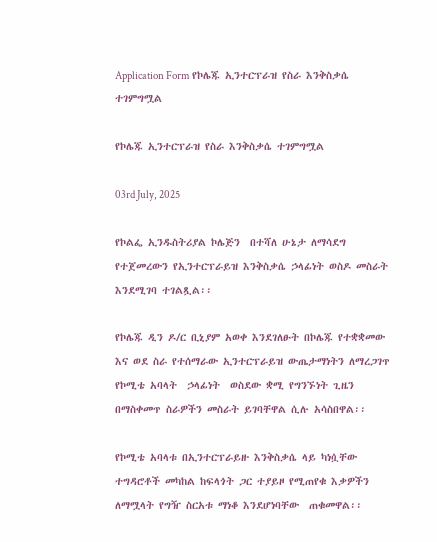Application Form የኮሌጁ ኢንተርፕራዝ የስራ እንቅስቃሴ ተገምግሟል

የኮሌጁ ኢንተርፕራዝ የስራ እንቅስቃሴ ተገምግሟል

03rd July, 2025

የኮልፌ ኢንዱስትሪያል ኮሌጅን  በተሻለ ሁኔታ ለማሳደግ የተጀመረውን የኢንተርፕራይዝ እንቅስቃሴ ኃላፊነት ወስዶ መስራት እንደሚገባ ተገልጿል፡፡

የኮሌጁ ዲን ዶ/ር ቢኒያም አወቀ እንደገለፁት በኮሌጁ የተቋቋመው እና ወደ ስራ የተሰማራው ኢንተርፕራይዝ ውጤታማነትን ለማረጋገጥ የኮሚቴ አባላት  ኃላፊነት  ወስደው ቋሚ የግንኙነት ጊዜን በማስቀመጥ ስራዎችን መስራት ይገባቸዋል ሲሉ አሳስበዋል፡፡

የኮሚቴ አባላቱ በኢንተርፕራይዙ እንቅስቃሴ ላይ ካነሷቸው ተግዳሮቶች መካከል ከፍላጎት ጋር ተያይዞ የሚጠየቁ እቃዎችን ለማሟላት የግዥ ስርአቱ ማነቆ እንደሆነባቸው  ጠቁመዋል፡፡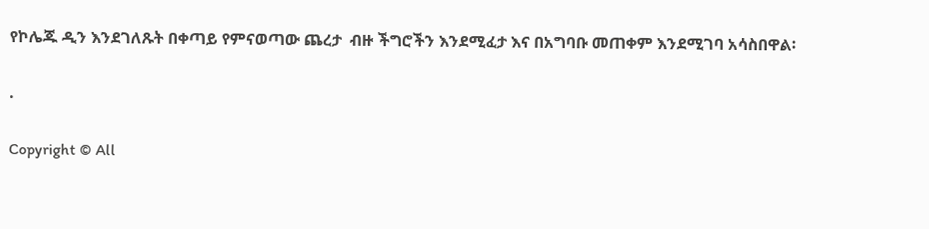የኮሌጁ ዲን እንደገለጹት በቀጣይ የምናወጣው ጨረታ  ብዙ ችግሮችን እንደሚፈታ እና በአግባቡ መጠቀም እንደሚገባ አሳስበዋል፡

.

Copyright © All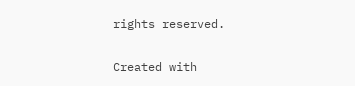rights reserved.

Created with